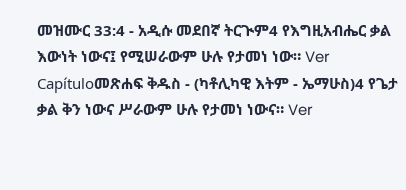መዝሙር 33:4 - አዲሱ መደበኛ ትርጒም4 የእግዚአብሔር ቃል እውነት ነውና፤ የሚሠራውም ሁሉ የታመነ ነው። Ver Capítuloመጽሐፍ ቅዱስ - (ካቶሊካዊ እትም - ኤማሁስ)4 የጌታ ቃል ቅን ነውና ሥራውም ሁሉ የታመነ ነውና። Ver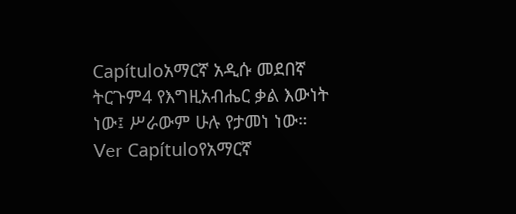Capítuloአማርኛ አዲሱ መደበኛ ትርጉም4 የእግዚአብሔር ቃል እውነት ነው፤ ሥራውም ሁሉ የታመነ ነው። Ver Capítuloየአማርኛ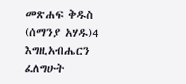መጽሐፍ ቅዱስ (ሰማንያ አሃዱ)4 እግዚአብሔርን ፈለግሁት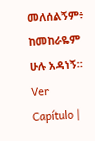መለሰልኝም፥ ከመከራዬም ሁሉ አዳነኝ። Ver Capítulo |